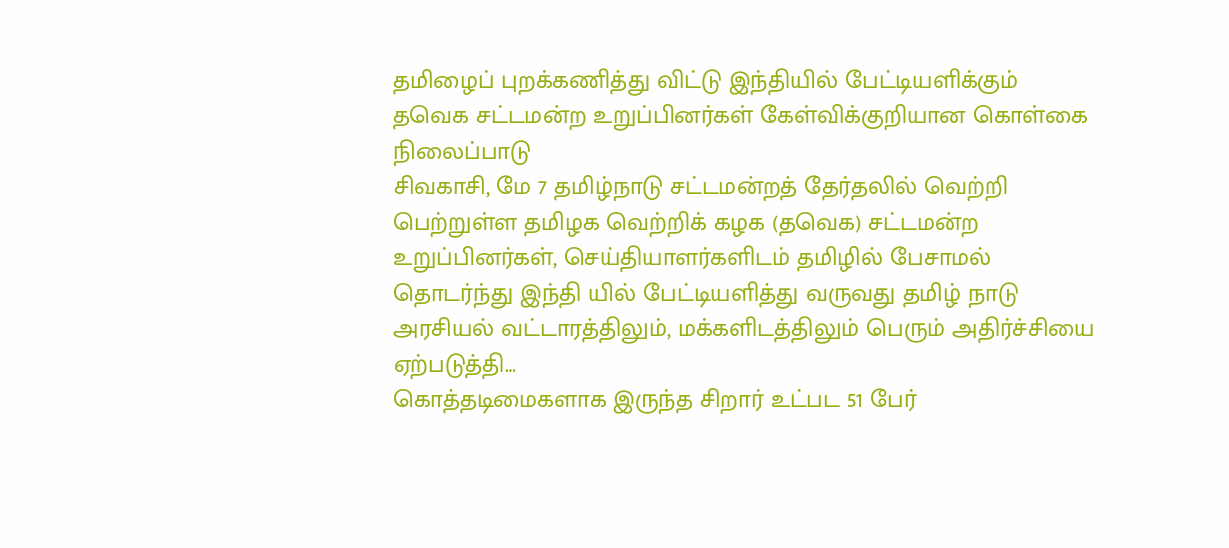தமிழைப் புறக்கணித்து விட்டு இந்தியில் பேட்டியளிக்கும் தவெக சட்டமன்ற உறுப்பினர்கள் கேள்விக்குறியான கொள்கை நிலைப்பாடு
சிவகாசி, மே 7 தமிழ்நாடு சட்டமன்றத் தேர்தலில் வெற்றி பெற்றுள்ள தமிழக வெற்றிக் கழக (தவெக) சட்டமன்ற உறுப்பினர்கள், செய்தியாளர்களிடம் தமிழில் பேசாமல் தொடர்ந்து இந்தி யில் பேட்டியளித்து வருவது தமிழ் நாடு அரசியல் வட்டாரத்திலும், மக்களிடத்திலும் பெரும் அதிர்ச்சியை ஏற்படுத்தி…
கொத்தடிமைகளாக இருந்த சிறார் உட்பட 51 பேர்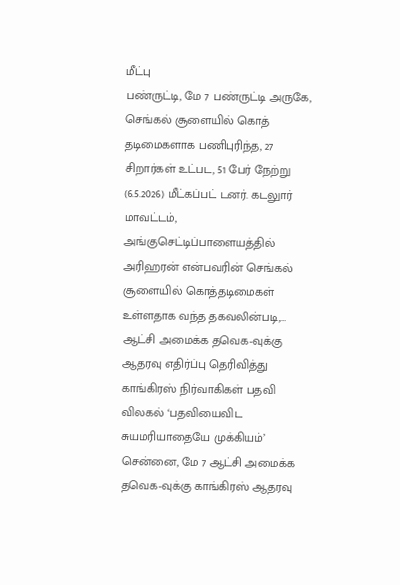மீட்பு
பண்ருட்டி, மே 7 பண்ருட்டி அருகே, செங்கல் சூளையில் கொத் தடிமைகளாக பணிபுரிந்த, 27 சிறார்கள் உட்பட, 51 பேர் நேற்று (6.5.2026) மீட்கப்பட் டனர். கடலுார் மாவட்டம், அங்குசெட்டிப்பாளையத்தில் அரிஹரன் என்பவரின் செங்கல் சூளையில் கொத்தடிமைகள் உள்ளதாக வந்த தகவலின்படி,…
ஆட்சி அமைக்க தவெக-வுக்கு ஆதரவு எதிர்ப்பு தெரிவித்து காங்கிரஸ் நிர்வாகிகள் பதவி விலகல் ‘பதவியைவிட சுயமரியாதையே முக்கியம்’
சென்னை, மே 7 ஆட்சி அமைக்க தவெக-வுக்கு காங்கிரஸ் ஆதரவு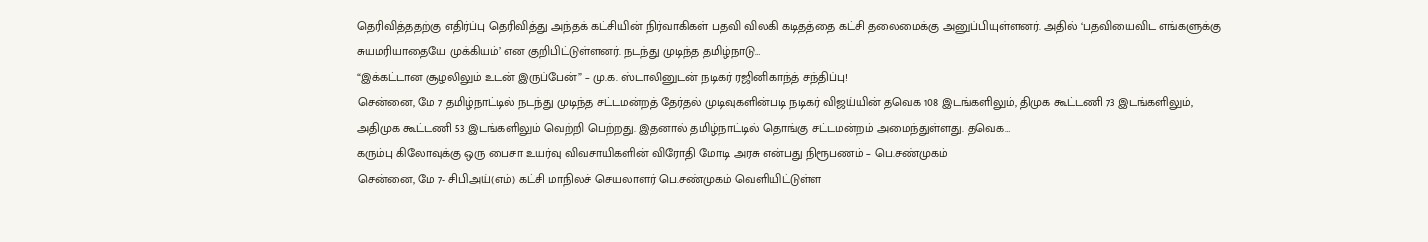தெரிவித்ததற்கு எதிர்ப்பு தெரிவித்து அந்தக் கட்சியின் நிர்வாகிகள் பதவி விலகி கடிதத்தை கட்சி தலைமைக்கு அனுப்பியுள்ளனர். அதில் ‘பதவியைவிட எங்களுக்கு சுயமரியாதையே முக்கியம்’ என குறிபிட்டுள்ளனர். நடந்து முடிந்த தமிழ்நாடு…
“இக்கட்டான சூழலிலும் உடன் இருப்பேன்” – மு.க. ஸ்டாலினுடன் நடிகர் ரஜினிகாந்த் சந்திப்பு!
சென்னை, மே 7 தமிழ்நாட்டில் நடந்து முடிந்த சட்டமன்றத் தேர்தல் முடிவுகளின்படி நடிகர் விஜய்யின் தவெக 108 இடங்களிலும், திமுக கூட்டணி 73 இடங்களிலும், அதிமுக கூட்டணி 53 இடங்களிலும் வெற்றி பெற்றது. இதனால் தமிழ்நாட்டில் தொங்கு சட்டமன்றம் அமைந்துள்ளது. தவெக…
கரும்பு கிலோவுக்கு ஒரு பைசா உயர்வு விவசாயிகளின் விரோதி மோடி அரசு என்பது நிரூபணம் – பெ.சண்முகம்
சென்னை, மே 7- சிபிஅய்(எம்) கட்சி மாநிலச் செயலாளர் பெ.சண்முகம் வெளியிட்டுள்ள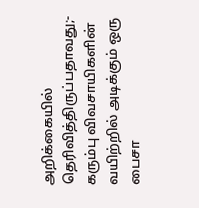அறிக்கையில் தெரிவித்திருப்பதாவது;- கரும்பு விவசாயிகளின் வயிற்றில் அடிக்கும் ஒரு பைசா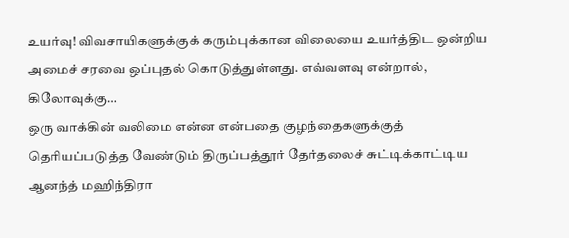உயர்வு! விவசாயிகளுக்குக் கரும்புக்கான விலையை உயர்த்திட ஒன்றிய அமைச் சரவை ஒப்புதல் கொடுத்துள்ளது. எவ்வளவு என்றால், கிலோவுக்கு…
ஒரு வாக்கின் வலிமை என்ன என்பதை குழந்தைகளுக்குத் தெரியப்படுத்த வேண்டும் திருப்பத்தூர் தேர்தலைச் சுட்டிக்காட்டிய ஆனந்த் மஹிந்திரா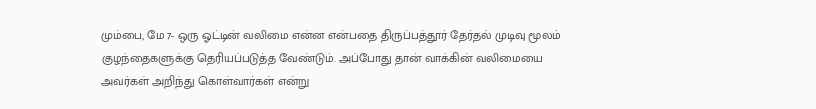மும்பை, மே 7- ஒரு ஓட்டின் வலிமை என்ன என்பதை திருப்பத்தூர் தேர்தல் முடிவு மூலம் குழந்தைகளுக்கு தெரியப்படுத்த வேண்டும். அப்போது தான் வாக்கின் வலிமையை அவர்கள் அறிந்து கொள்வார்கள் என்று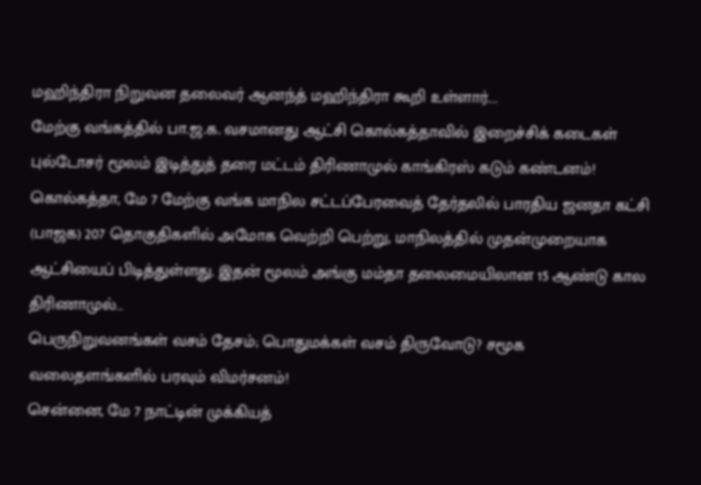மஹிந்திரா நிறுவன தலைவர் ஆனந்த் மஹிந்திரா கூறி உள்ளார்.…
மேற்கு வங்கத்தில் பா.ஜ.க. வசமானது ஆட்சி கொல்கத்தாவில் இறைச்சிக் கடைகள் புல்டோசர் மூலம் இடித்துத் தரை மட்டம் திரிணாமுல் காங்கிரஸ் கடும் கண்டனம்!
கொல்கத்தா, மே 7 மேற்கு வங்க மாநில சட்டப்பேரவைத் தேர்தலில் பாரதிய ஜனதா கட்சி (பாஜக) 207 தொகுதிகளில் அமோக வெற்றி பெற்று, மாநிலத்தில் முதன்முறையாக ஆட்சியைப் பிடித்துள்ளது. இதன் மூலம் அங்கு மம்தா தலைமையிலான 15 ஆண்டு கால திரிணாமுல்…
பெருநிறுவனங்கள் வசம் தேசம்; பொதுமக்கள் வசம் திருவோடு? சமூக வலைதளங்களில் பரவும் விமர்சனம்!
சென்னை, மே 7 நாட்டின் முக்கியத்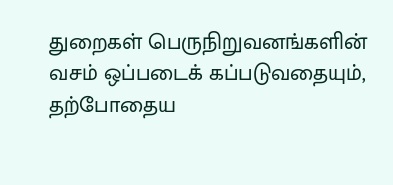துறைகள் பெருநிறுவனங்களின் வசம் ஒப்படைக் கப்படுவதையும், தற்போதைய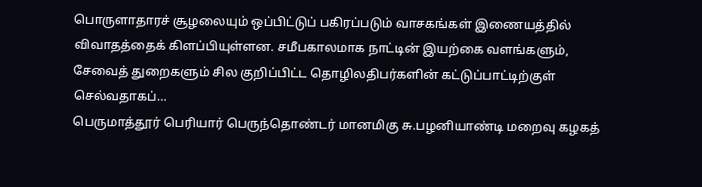பொருளாதாரச் சூழலையும் ஒப்பிட்டுப் பகிரப்படும் வாசகங்கள் இணையத்தில் விவாதத்தைக் கிளப்பியுள்ளன. சமீபகாலமாக நாட்டின் இயற்கை வளங்களும், சேவைத் துறைகளும் சில குறிப்பிட்ட தொழிலதிபர்களின் கட்டுப்பாட்டிற்குள் செல்வதாகப்…
பெருமாத்தூர் பெரியார் பெருந்தொண்டர் மானமிகு சு.பழனியாண்டி மறைவு கழகத்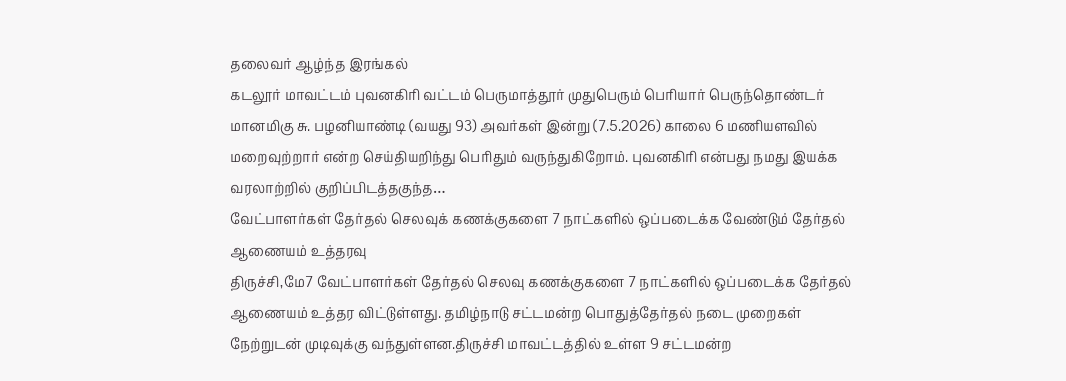தலைவர் ஆழ்ந்த இரங்கல்
கடலூர் மாவட்டம் புவனகிரி வட்டம் பெருமாத்தூர் முதுபெரும் பெரியார் பெருந்தொண்டர் மானமிகு சு. பழனியாண்டி (வயது 93) அவர்கள் இன்று (7.5.2026) காலை 6 மணியளவில் மறைவுற்றார் என்ற செய்தியறிந்து பெரிதும் வருந்துகிறோம். புவனகிரி என்பது நமது இயக்க வரலாற்றில் குறிப்பிடத்தகுந்த…
வேட்பாளர்கள் தேர்தல் செலவுக் கணக்குகளை 7 நாட்களில் ஒப்படைக்க வேண்டும் தேர்தல் ஆணையம் உத்தரவு
திருச்சி,மே7 வேட்பாளர்கள் தேர்தல் செலவு கணக்குகளை 7 நாட்களில் ஒப்படைக்க தேர்தல் ஆணையம் உத்தர விட்டுள்ளது. தமிழ்நாடு சட்டமன்ற பொதுத்தேர்தல் நடை முறைகள் நேற்றுடன் முடிவுக்கு வந்துள்ளன.திருச்சி மாவட்டத்தில் உள்ள 9 சட்டமன்ற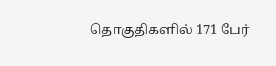தொகுதிகளில் 171 பேர்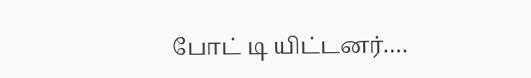போட் டி யிட்டனர்.…